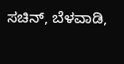ಸಚಿನ್, ಬೆಳವಾಡಿ,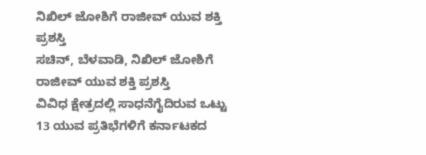ನಿಖಿಲ್ ಜೋಶಿಗೆ ರಾಜೀವ್ ಯುವ ಶಕ್ತಿ ಪ್ರಶಸ್ತಿ
ಸಚಿನ್, ಬೆಳವಾಡಿ, ನಿಖಿಲ್ ಜೋಶಿಗೆ ರಾಜೀವ್ ಯುವ ಶಕ್ತಿ ಪ್ರಶಸ್ತಿ
ವಿವಿಧ ಕ್ಷೇತ್ರದಲ್ಲಿ ಸಾಧನೆಗೈದಿರುವ ಒಟ್ಟು 13 ಯುವ ಪ್ರತಿಭೆಗಳಿಗೆ ಕರ್ನಾಟಕದ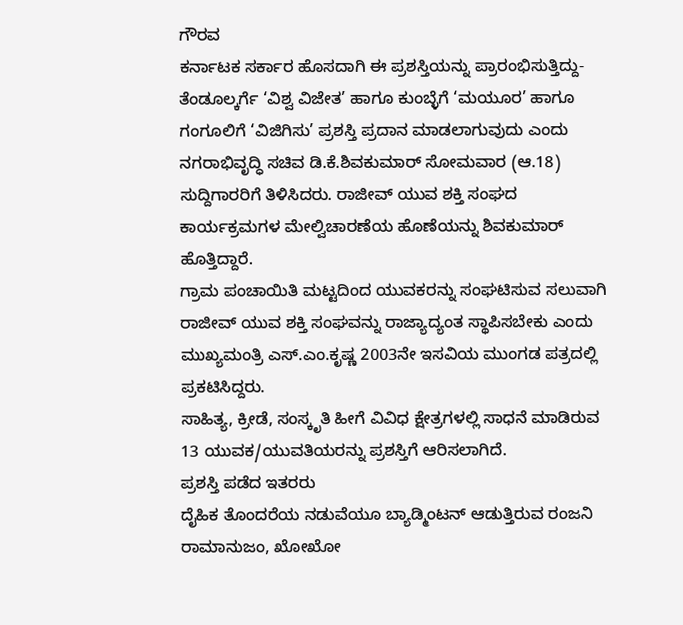ಗೌರವ
ಕರ್ನಾಟಕ ಸರ್ಕಾರ ಹೊಸದಾಗಿ ಈ ಪ್ರಶಸ್ತಿಯನ್ನು ಪ್ರಾರಂಭಿಸುತ್ತಿದ್ದು- ತೆಂಡೂಲ್ಕರ್ಗೆ ‘ವಿಶ್ವ ವಿಜೇತ’ ಹಾಗೂ ಕುಂಬ್ಳೆಗೆ ‘ಮಯೂರ’ ಹಾಗೂ ಗಂಗೂಲಿಗೆ ‘ವಿಜಿಗಿಸು’ ಪ್ರಶಸ್ತಿ ಪ್ರದಾನ ಮಾಡಲಾಗುವುದು ಎಂದು ನಗರಾಭಿವೃದ್ಧಿ ಸಚಿವ ಡಿ.ಕೆ.ಶಿವಕುಮಾರ್ ಸೋಮವಾರ (ಆ.18) ಸುದ್ದಿಗಾರರಿಗೆ ತಿಳಿಸಿದರು. ರಾಜೀವ್ ಯುವ ಶಕ್ತಿ ಸಂಘದ ಕಾರ್ಯಕ್ರಮಗಳ ಮೇಲ್ವಿಚಾರಣೆಯ ಹೊಣೆಯನ್ನು ಶಿವಕುಮಾರ್ ಹೊತ್ತಿದ್ದಾರೆ.
ಗ್ರಾಮ ಪಂಚಾಯಿತಿ ಮಟ್ಟದಿಂದ ಯುವಕರನ್ನು ಸಂಘಟಿಸುವ ಸಲುವಾಗಿ ರಾಜೀವ್ ಯುವ ಶಕ್ತಿ ಸಂಘವನ್ನು ರಾಜ್ಯಾದ್ಯಂತ ಸ್ಥಾಪಿಸಬೇಕು ಎಂದು ಮುಖ್ಯಮಂತ್ರಿ ಎಸ್.ಎಂ.ಕೃಷ್ಣ 2003ನೇ ಇಸವಿಯ ಮುಂಗಡ ಪತ್ರದಲ್ಲಿ ಪ್ರಕಟಿಸಿದ್ದರು.
ಸಾಹಿತ್ಯ, ಕ್ರೀಡೆ, ಸಂಸ್ಕೃತಿ ಹೀಗೆ ವಿವಿಧ ಕ್ಷೇತ್ರಗಳಲ್ಲಿ ಸಾಧನೆ ಮಾಡಿರುವ 13 ಯುವಕ/ಯುವತಿಯರನ್ನು ಪ್ರಶಸ್ತಿಗೆ ಆರಿಸಲಾಗಿದೆ.
ಪ್ರಶಸ್ತಿ ಪಡೆದ ಇತರರು
ದೈಹಿಕ ತೊಂದರೆಯ ನಡುವೆಯೂ ಬ್ಯಾಡ್ಮಿಂಟನ್ ಆಡುತ್ತಿರುವ ರಂಜನಿ ರಾಮಾನುಜಂ, ಖೋಖೋ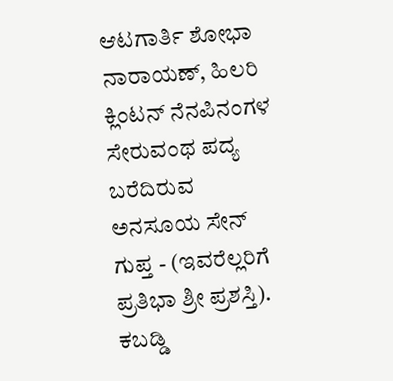ಆಟಗಾರ್ತಿ ಶೋಭಾ ನಾರಾಯಣ್, ಹಿಲರಿ ಕ್ಲಿಂಟನ್ ನೆನಪಿನಂಗಳ ಸೇರುವಂಥ ಪದ್ಯ ಬರೆದಿರುವ ಅನಸೂಯ ಸೇನ್ ಗುಪ್ತ - (ಇವರೆಲ್ಲರಿಗೆ ಪ್ರತಿಭಾ ಶ್ರೀ ಪ್ರಶಸ್ತಿ).
ಕಬಡ್ಡಿ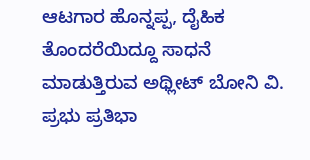ಆಟಗಾರ ಹೊನ್ನಪ್ಪ, ದೈಹಿಕ ತೊಂದರೆಯಿದ್ದೂ ಸಾಧನೆ ಮಾಡುತ್ತಿರುವ ಅಥ್ಲೀಟ್ ಬೋನಿ ವಿ. ಪ್ರಭು ಪ್ರತಿಭಾ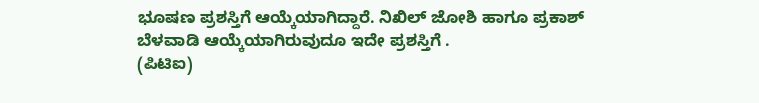ಭೂಷಣ ಪ್ರಶಸ್ತಿಗೆ ಆಯ್ಕೆಯಾಗಿದ್ದಾರೆ. ನಿಖಿಲ್ ಜೋಶಿ ಹಾಗೂ ಪ್ರಕಾಶ್ ಬೆಳವಾಡಿ ಆಯ್ಕೆಯಾಗಿರುವುದೂ ಇದೇ ಪ್ರಶಸ್ತಿಗೆ .
(ಪಿಟಿಐ)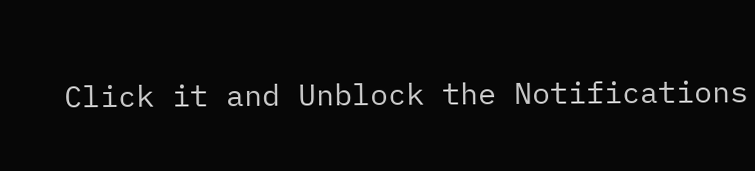Click it and Unblock the Notifications